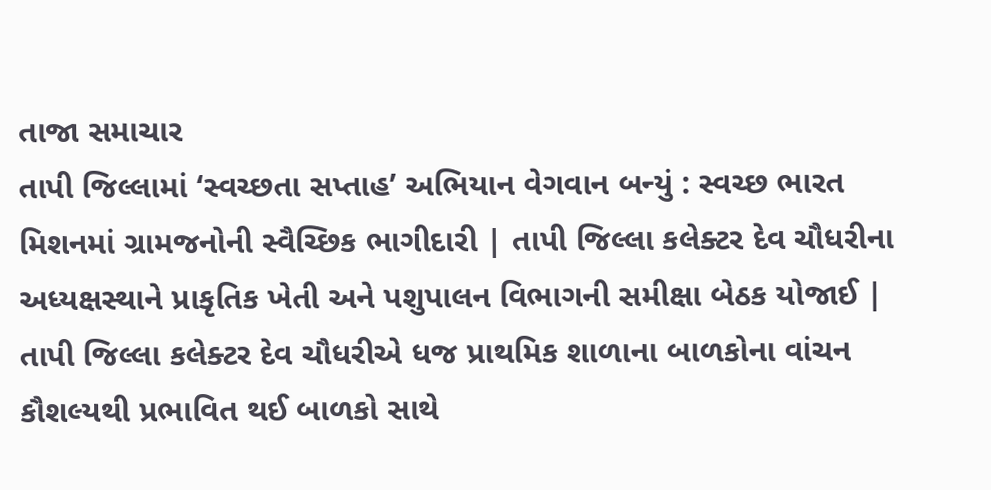તાજા સમાચાર
તાપી જિલ્લામાં ‘સ્વચ્છતા સપ્તાહ’ અભિયાન વેગવાન બન્યું : સ્વચ્છ ભારત મિશનમાં ગ્રામજનોની સ્વૈચ્છિક ભાગીદારી | તાપી જિલ્લા કલેક્ટર દેવ ચૌધરીના અધ્યક્ષસ્થાને પ્રાકૃતિક ખેતી અને પશુપાલન વિભાગની સમીક્ષા બેઠક યોજાઈ | તાપી જિલ્લા કલેક્ટર દેવ ચૌધરીએ ધજ પ્રાથમિક શાળાના બાળકોના વાંચન કૌશલ્યથી પ્રભાવિત થઈ બાળકો સાથે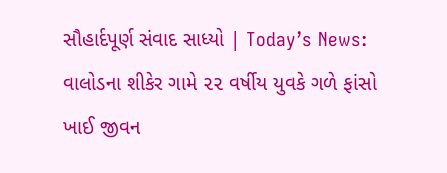સૌહાર્દપૂર્ણ સંવાદ સાધ્યો | Today’s News: વાલોડના શીકેર ગામે ૨૨ વર્ષીય યુવકે ગળે ફાંસો ખાઈ જીવન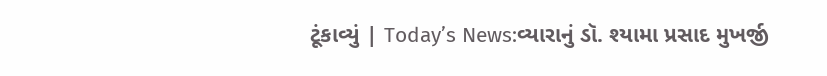ટૂંકાવ્યું | Today’s News:વ્યારાનું ડૉ. શ્યામા પ્રસાદ મુખર્જી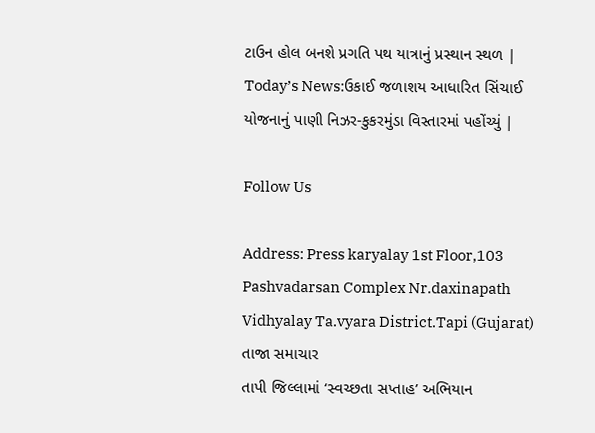ટાઉન હોલ બનશે પ્રગતિ પથ યાત્રાનું પ્રસ્થાન સ્થળ | Today’s News:ઉકાઈ જળાશય આધારિત સિંચાઈ યોજનાનું પાણી નિઝર-કુકરમુંડા વિસ્તારમાં પહોંચ્યું |

Follow Us

Address: Press karyalay 1st Floor,103 Pashvadarsan Complex Nr.daxinapath Vidhyalay Ta.vyara District.Tapi (Gujarat)
તાજા સમાચાર
તાપી જિલ્લામાં ‘સ્વચ્છતા સપ્તાહ’ અભિયાન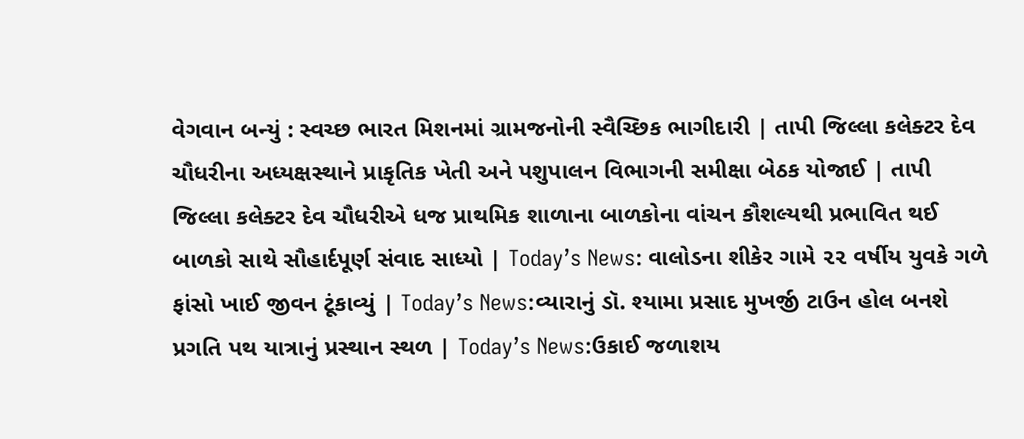વેગવાન બન્યું : સ્વચ્છ ભારત મિશનમાં ગ્રામજનોની સ્વૈચ્છિક ભાગીદારી | તાપી જિલ્લા કલેક્ટર દેવ ચૌધરીના અધ્યક્ષસ્થાને પ્રાકૃતિક ખેતી અને પશુપાલન વિભાગની સમીક્ષા બેઠક યોજાઈ | તાપી જિલ્લા કલેક્ટર દેવ ચૌધરીએ ધજ પ્રાથમિક શાળાના બાળકોના વાંચન કૌશલ્યથી પ્રભાવિત થઈ બાળકો સાથે સૌહાર્દપૂર્ણ સંવાદ સાધ્યો | Today’s News: વાલોડના શીકેર ગામે ૨૨ વર્ષીય યુવકે ગળે ફાંસો ખાઈ જીવન ટૂંકાવ્યું | Today’s News:વ્યારાનું ડૉ. શ્યામા પ્રસાદ મુખર્જી ટાઉન હોલ બનશે પ્રગતિ પથ યાત્રાનું પ્રસ્થાન સ્થળ | Today’s News:ઉકાઈ જળાશય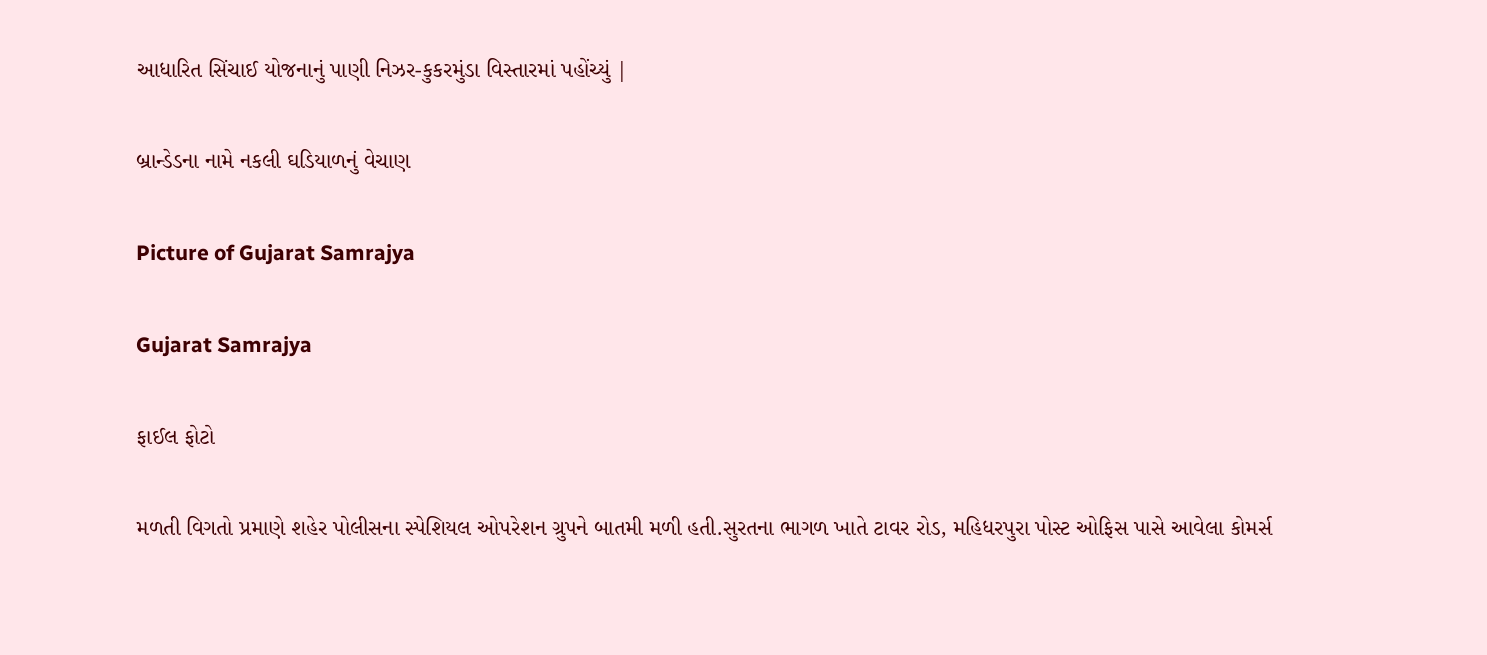આધારિત સિંચાઈ યોજનાનું પાણી નિઝર-કુકરમુંડા વિસ્તારમાં પહોંચ્યું |

બ્રાન્ડેડના નામે નકલી ઘડિયાળનું વેચાણ

Picture of Gujarat Samrajya

Gujarat Samrajya

ફાઈલ ફોટો

મળતી વિગતો પ્રમાણે શહેર પોલીસના સ્પેશિયલ ઓપરેશન ગ્રુપને બાતમી મળી હતી.સુરતના ભાગળ ખાતે ટાવર રોડ, મહિધરપુરા પોસ્ટ ઓફિસ પાસે આવેલા કોમર્સ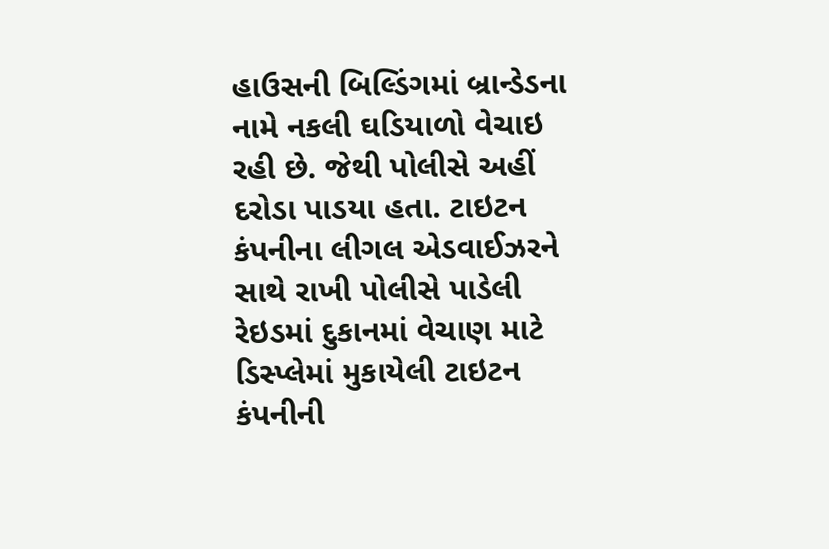હાઉસની બિલ્ડિંગમાં બ્રાન્ડેડના નામે નકલી ઘડિયાળો વેચાઇ રહી છે. જેથી પોલીસે અહીં દરોડા પાડયા હતા. ટાઇટન કંપનીના લીગલ એડવાઈઝરને સાથે રાખી પોલીસે પાડેલી રેઇડમાં દુકાનમાં વેચાણ માટે ડિસ્પ્લેમાં મુકાયેલી ટાઇટન કંપનીની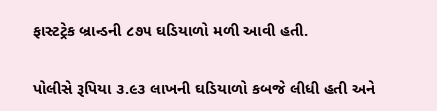ફાસ્ટટ્રેક બ્રાન્ડની ૮૭૫ ઘડિયાળો મળી આવી હતી.

પોલીસે રૂપિયા ૩.૯૩ લાખની ઘડિયાળો કબજે લીધી હતી અને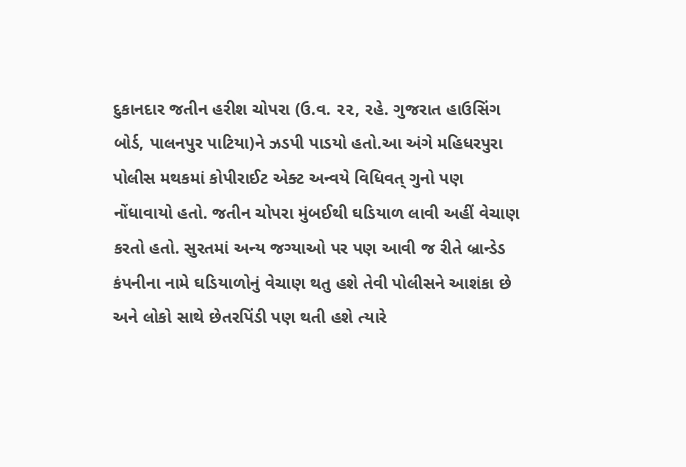દુકાનદાર જતીન હરીશ ચોપરા (ઉ.વ. ૨૨, રહે. ગુજરાત હાઉસિંગ બોર્ડ, પાલનપુર પાટિયા)ને ઝડપી પાડયો હતો.આ અંગે મહિધરપુરા પોલીસ મથકમાં કોપીરાઈટ એક્ટ અન્વયે વિધિવત્ ગુનો પણ નોંધાવાયો હતો. જતીન ચોપરા મુંબઈથી ઘડિયાળ લાવી અહીં વેચાણ કરતો હતો. સુરતમાં અન્ય જગ્યાઓ પર પણ આવી જ રીતે બ્રાન્ડેડ કંપનીના નામે ઘડિયાળોનું વેચાણ થતુ હશે તેવી પોલીસને આશંકા છે અને લોકો સાથે છેતરપિંડી પણ થતી હશે ત્યારે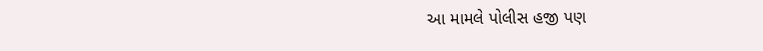આ મામલે પોલીસ હજી પણ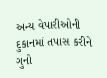અન્ય વેપારીઓની દુકાનમાં તપાસ કરીને ગુનો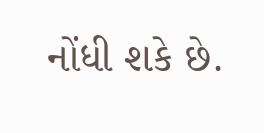નોંધી શકે છે.